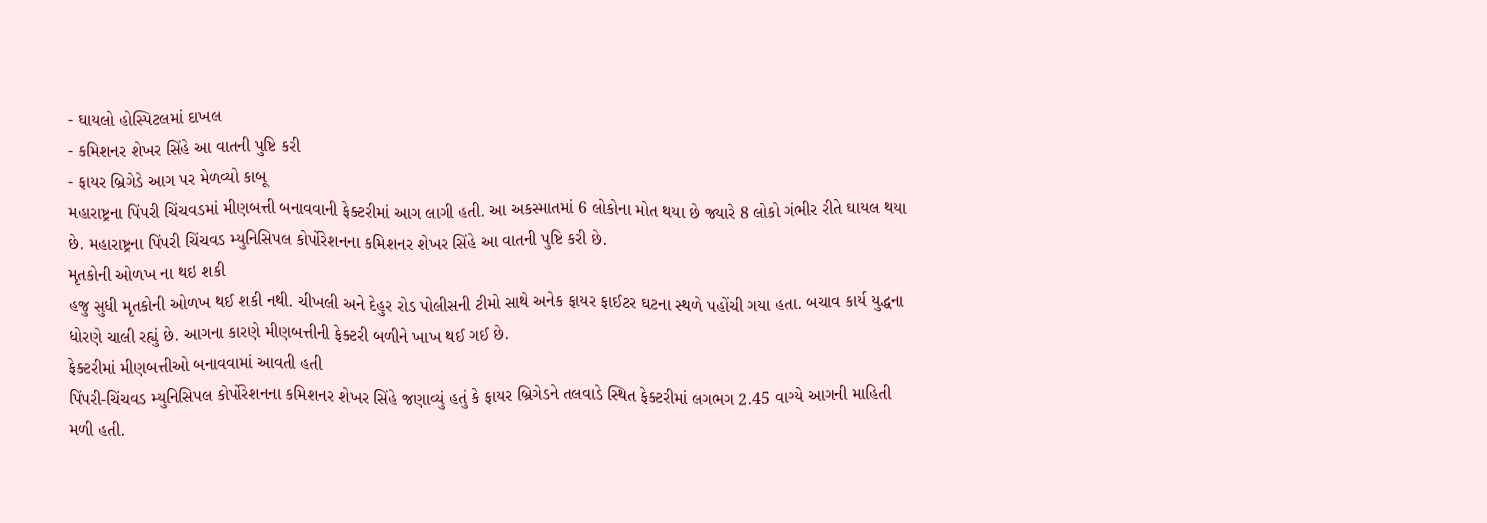- ઘાયલો હોસ્પિટલમાં દાખલ
- કમિશનર શેખર સિંહે આ વાતની પુષ્ટિ કરી
- ફાયર બ્રિગેડે આગ પર મેળવ્યો કાબૂ
મહારાષ્ટ્રના પિંપરી ચિંચવડમાં મીણબત્તી બનાવવાની ફેક્ટરીમાં આગ લાગી હતી. આ અકસ્માતમાં 6 લોકોના મોત થયા છે જ્યારે 8 લોકો ગંભીર રીતે ઘાયલ થયા છે. મહારાષ્ટ્રના પિંપરી ચિંચવડ મ્યુનિસિપલ કોર્પોરેશનના કમિશનર શેખર સિંહે આ વાતની પુષ્ટિ કરી છે.
મૃતકોની ઓળખ ના થઇ શકી
હજુ સુધી મૃતકોની ઓળખ થઈ શકી નથી. ચીખલી અને દેહુર રોડ પોલીસની ટીમો સાથે અનેક ફાયર ફાઈટર ઘટના સ્થળે પહોંચી ગયા હતા. બચાવ કાર્ય યુદ્ધના ધોરણે ચાલી રહ્યું છે. આગના કારણે મીણબત્તીની ફેક્ટરી બળીને ખાખ થઈ ગઈ છે.
ફેક્ટરીમાં મીણબત્તીઓ બનાવવામાં આવતી હતી
પિંપરી-ચિંચવડ મ્યુનિસિપલ કોર્પોરેશનના કમિશનર શેખર સિંહે જણાવ્યું હતું કે ફાયર બ્રિગેડને તલવાડે સ્થિત ફેક્ટરીમાં લગભગ 2.45 વાગ્યે આગની માહિતી મળી હતી.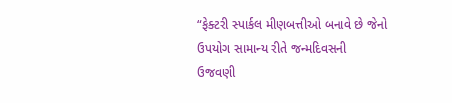“ફેક્ટરી સ્પાર્કલ મીણબત્તીઓ બનાવે છે જેનો ઉપયોગ સામાન્ય રીતે જન્મદિવસની ઉજવણી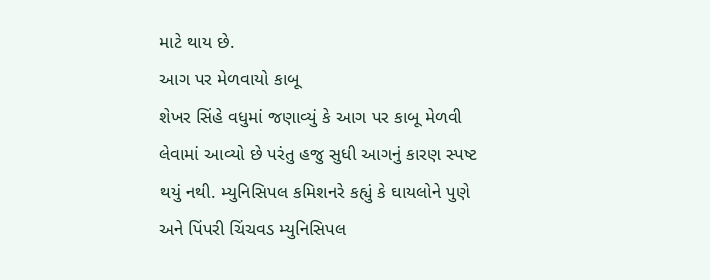માટે થાય છે.
આગ પર મેળવાયો કાબૂ
શેખર સિંહે વધુમાં જણાવ્યું કે આગ પર કાબૂ મેળવી લેવામાં આવ્યો છે પરંતુ હજુ સુધી આગનું કારણ સ્પષ્ટ થયું નથી. મ્યુનિસિપલ કમિશનરે કહ્યું કે ઘાયલોને પુણે અને પિંપરી ચિંચવડ મ્યુનિસિપલ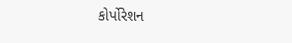કોર્પોરેશન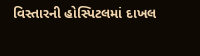વિસ્તારની હોસ્પિટલમાં દાખલ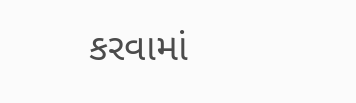કરવામાં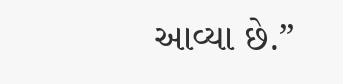આવ્યા છે.”